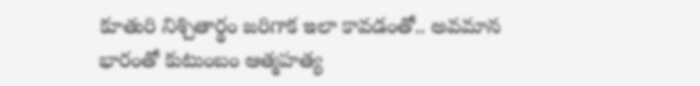కూతురి నిశ్చితార్థం జరిగాక ఇలా కావడంతో.. అవమాన భారంతో కుటుంబం ఆత్మహత్య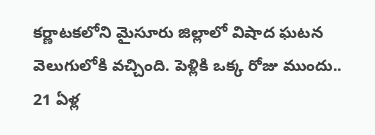కర్ణాటకలోని మైసూరు జిల్లాలో విషాద ఘటన వెలుగులోకి వచ్చింది. పెళ్లికి ఒక్క రోజు ముందు.. 21 ఏళ్ల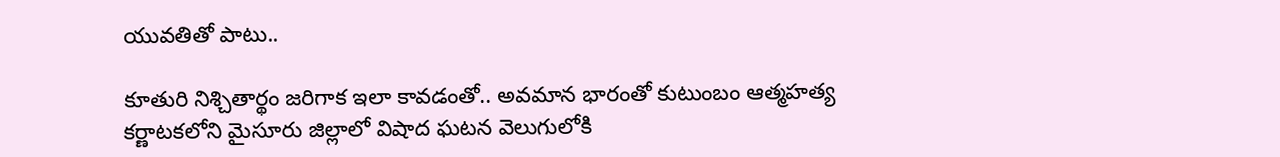యువతితో పాటు..

కూతురి నిశ్చితార్థం జరిగాక ఇలా కావడంతో.. అవమాన భారంతో కుటుంబం ఆత్మహత్య
కర్ణాటకలోని మైసూరు జిల్లాలో విషాద ఘటన వెలుగులోకి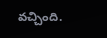వచ్చింది.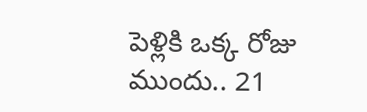పెళ్లికి ఒక్క రోజు ముందు.. 21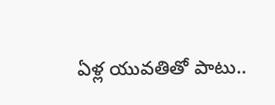ఏళ్ల యువతితో పాటు..